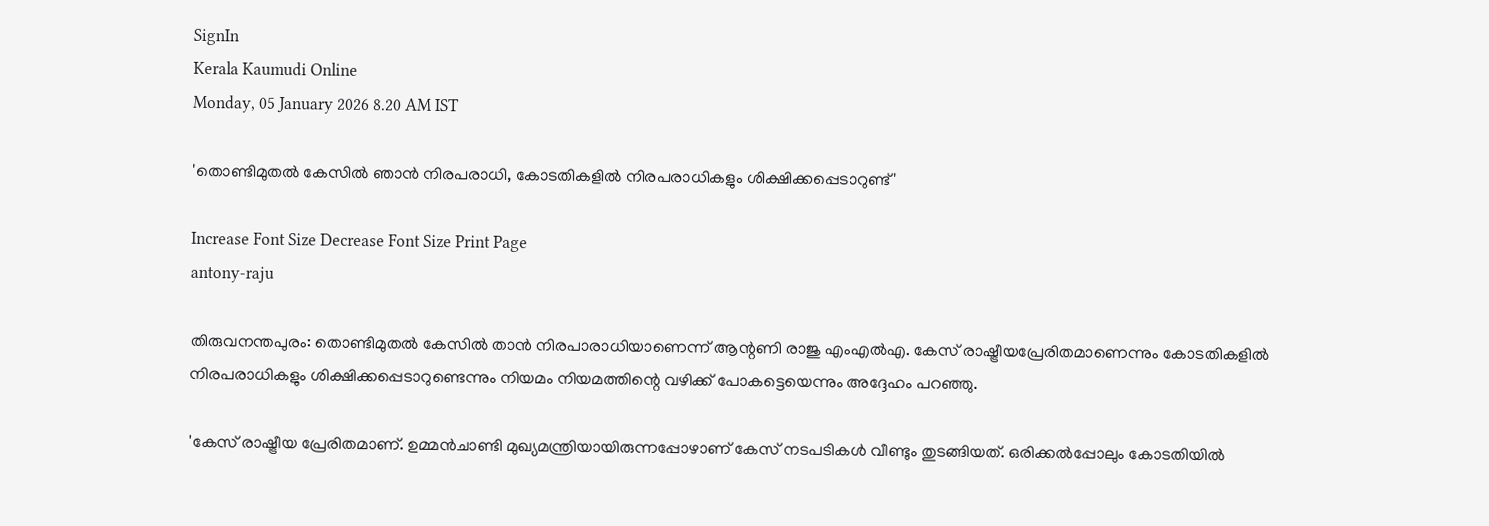SignIn
Kerala Kaumudi Online
Monday, 05 January 2026 8.20 AM IST

'തൊണ്ടിമുതൽ കേസിൽ ഞാൻ നിരപരാധി, കോടതികളിൽ നിരപരാധികളും ശിക്ഷിക്കപ്പെടാറുണ്ട്'

Increase Font Size Decrease Font Size Print Page
antony-raju

തിരുവനന്തപുരം: തൊണ്ടിമുതൽ കേസിൽ താൻ നിരപാരാധിയാണെന്ന് ആന്റണി രാജു എംഎൽഎ. കേസ് രാഷ്ട്രീയപ്രേരിതമാണെന്നും കോടതികളിൽ നിരപരാധികളും ശിക്ഷിക്കപ്പെടാറുണ്ടെന്നും നിയമം നിയമത്തിന്റെ വഴിക്ക് പോകട്ടെയെന്നും അദ്ദേഹം പറഞ്ഞു.

'കേസ് രാഷ്ട്രീയ പ്രേരിതമാണ്. ഉമ്മൻചാണ്ടി മുഖ്യമന്ത്രിയായിരുന്നപ്പോഴാണ് കേസ് നടപടികൾ വീണ്ടും തുടങ്ങിയത്. ഒരിക്കൽപ്പോലും കോടതിയിൽ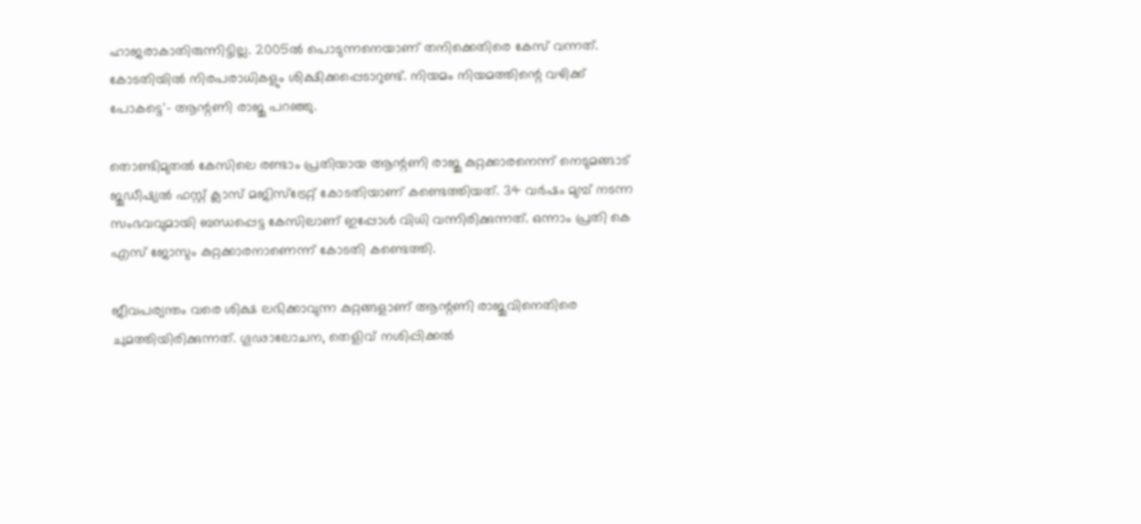ഹാജരാകാതിരുന്നിട്ടില്ല. 2005ൽ പൊടുന്നനെയാണ് തനിക്കെതിരെ കേസ് വന്നത്. കോടതിയിൽ നിരപരാധികളും ശിക്ഷിക്കപ്പെടാറുണ്ട്. നിയമം നിയമത്തിന്റെ വഴിക്ക് പോകട്ടെ'- ആന്റണി രാജു പറഞ്ഞു.

തൊണ്ടിമുതൽ കേസിലെ രണ്ടാം പ്രതിയായ ആന്റണി രാജു കുറ്റക്കാരനെന്ന് നെടുമങ്ങാട് ജുഡീഷ്യൽ ഫസ്റ്റ് ക്ലാസ് മജിസ്‌ട്രേറ്റ് കോടതിയാണ് കണ്ടെത്തിയത്. 34 വർഷം മുമ്പ് നടന്ന സംഭവവുമായി ബന്ധപ്പെട്ട കേസിലാണ് ഇപ്പോൾ വിധി വന്നിരിക്കുന്നത്. ഒന്നാം പ്രതി കെ എസ് ജോസും കുറ്റക്കാരനാണെന്ന് കോടതി കണ്ടെത്തി.

ജീവപര്യന്തം വരെ ശിക്ഷ ലഭിക്കാവുന്ന കുറ്റങ്ങളാണ് ആന്റണി രാജുവിനെതിരെ ചുമത്തിയിരിക്കുന്നത്. ഗൂഢാലോചന, തെളിവ് നശിപ്പിക്കൽ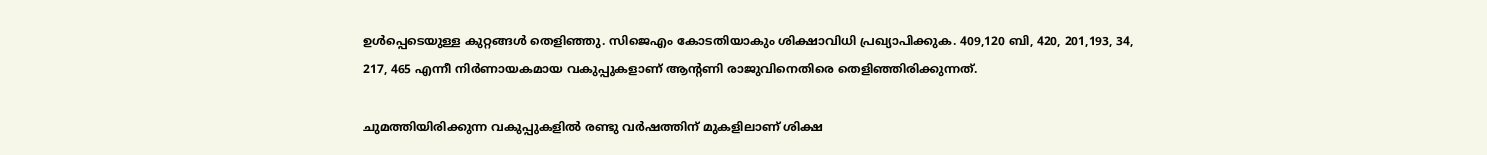ഉൾപ്പെടെയുള്ള കുറ്റങ്ങൾ തെളിഞ്ഞു. സിജെഎം കോടതിയാകും ശിക്ഷാവിധി പ്രഖ്യാപിക്കുക. 409,120 ബി, 420, 201,193, 34, 217, 465 എന്നീ നിർണായകമായ വകുപ്പുകളാണ് ആന്റണി രാജുവിനെതിരെ തെളിഞ്ഞിരിക്കുന്നത്.

ചുമത്തിയിരിക്കുന്ന വകുപ്പുകളിൽ രണ്ടു വർഷത്തിന് മുകളിലാണ് ശിക്ഷ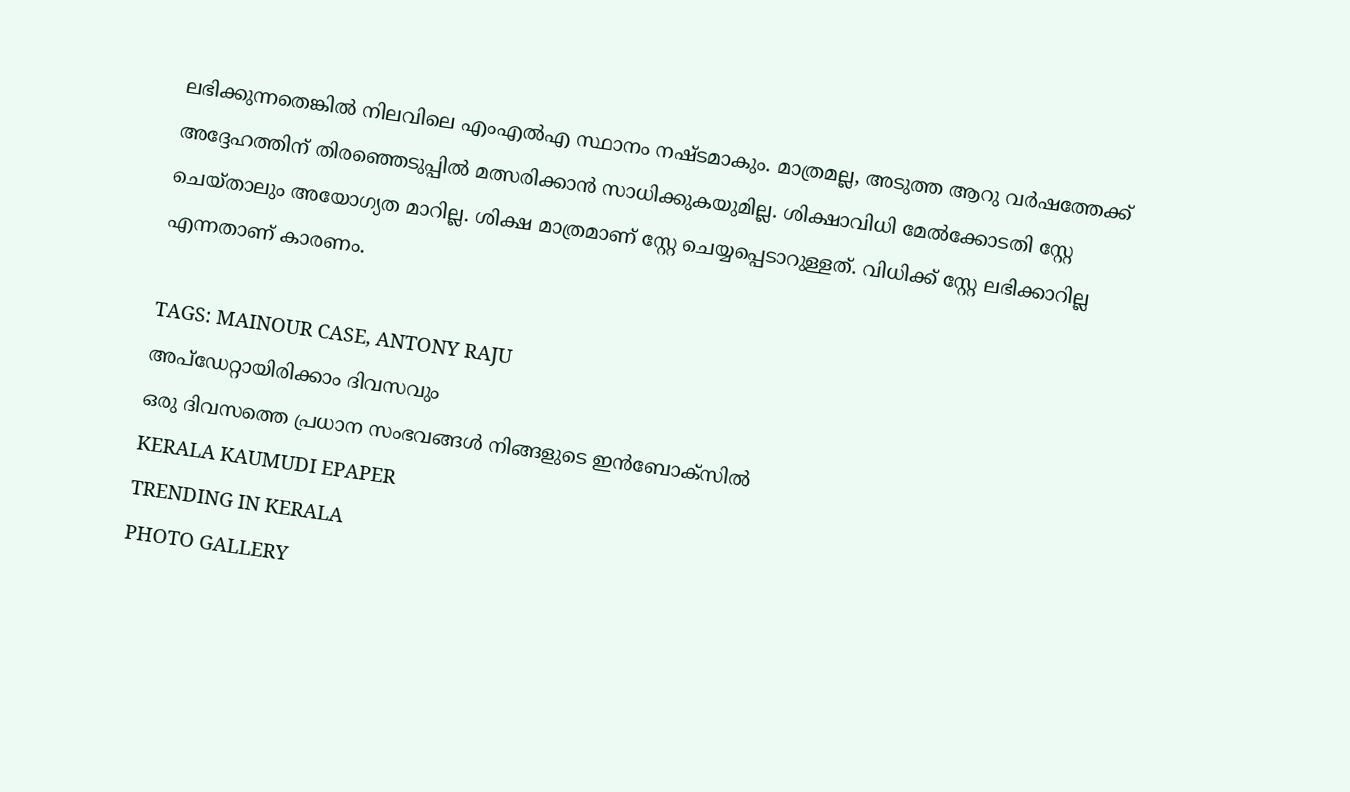ലഭിക്കുന്നതെങ്കിൽ നിലവിലെ എംഎൽഎ സ്ഥാനം നഷ്ടമാകും. മാത്രമല്ല, അടുത്ത ആറു വർഷത്തേക്ക് അദ്ദേഹത്തിന് തിരഞ്ഞെടുപ്പിൽ മത്സരിക്കാൻ സാധിക്കുകയുമില്ല. ശിക്ഷാവിധി മേൽക്കോടതി സ്റ്റേ ചെയ്താലും അയോഗ്യത മാറില്ല. ശിക്ഷ മാത്രമാണ് സ്റ്റേ ചെയ്യപ്പെടാറുള്ളത്. വിധിക്ക് സ്റ്റേ ലഭിക്കാറില്ല എന്നതാണ് കാരണം.

TAGS: MAINOUR CASE, ANTONY RAJU
അപ്ഡേറ്റായിരിക്കാം ദിവസവും
ഒരു ദിവസത്തെ പ്രധാന സംഭവങ്ങൾ നിങ്ങളുടെ ഇൻബോക്സിൽ
KERALA KAUMUDI EPAPER
TRENDING IN KERALA
PHOTO GALLERY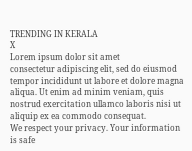TRENDING IN KERALA
X
Lorem ipsum dolor sit amet
consectetur adipiscing elit, sed do eiusmod tempor incididunt ut labore et dolore magna aliqua. Ut enim ad minim veniam, quis nostrud exercitation ullamco laboris nisi ut aliquip ex ea commodo consequat.
We respect your privacy. Your information is safe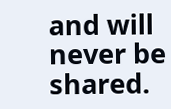and will never be shared.